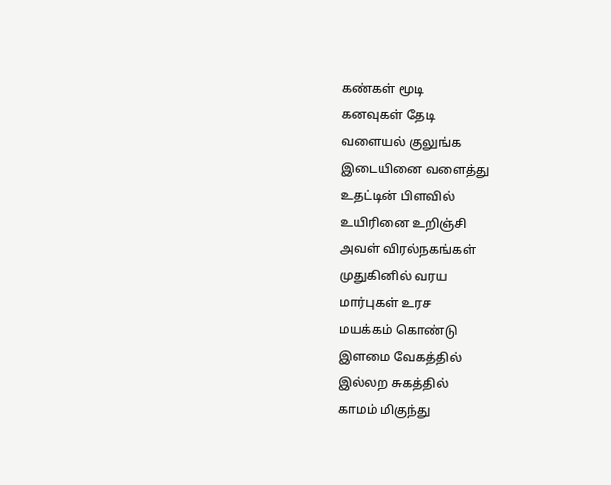கண்கள் மூடி
கனவுகள் தேடி
வளையல் குலுங்க
இடையினை வளைத்து
உதட்டின் பிளவில்
உயிரினை உறிஞ்சி
அவள் விரல்நகங்கள்
முதுகினில் வரய
மார்புகள் உரச
மயக்கம் கொண்டு
இளமை வேகத்தில்
இல்லற சுகத்தில்
காமம் மிகுந்து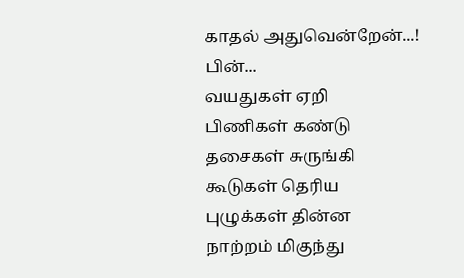காதல் அதுவென்றேன்...!
பின்...
வயதுகள் ஏறி
பிணிகள் கண்டு
தசைகள் சுருங்கி
கூடுகள் தெரிய
புழுக்கள் தின்ன
நாற்றம் மிகுந்து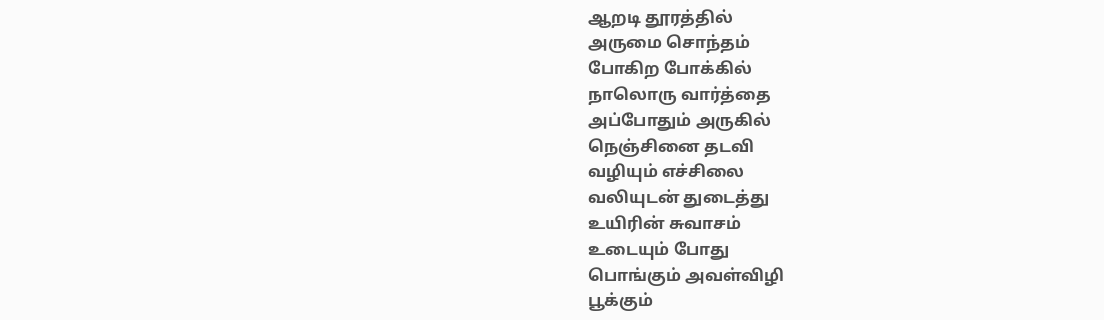ஆறடி தூரத்தில்
அருமை சொந்தம்
போகிற போக்கில்
நாலொரு வார்த்தை
அப்போதும் அருகில்
நெஞ்சினை தடவி
வழியும் எச்சிலை
வலியுடன் துடைத்து
உயிரின் சுவாசம்
உடையும் போது
பொங்கும் அவள்விழி
பூக்கும்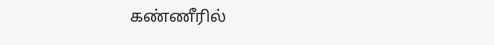கண்ணீரில்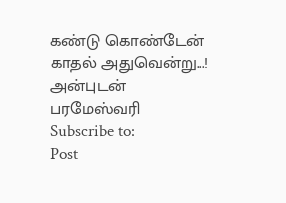கண்டு கொண்டேன்
காதல் அதுவென்று...!
அன்புடன்
பரமேஸ்வரி
Subscribe to:
Post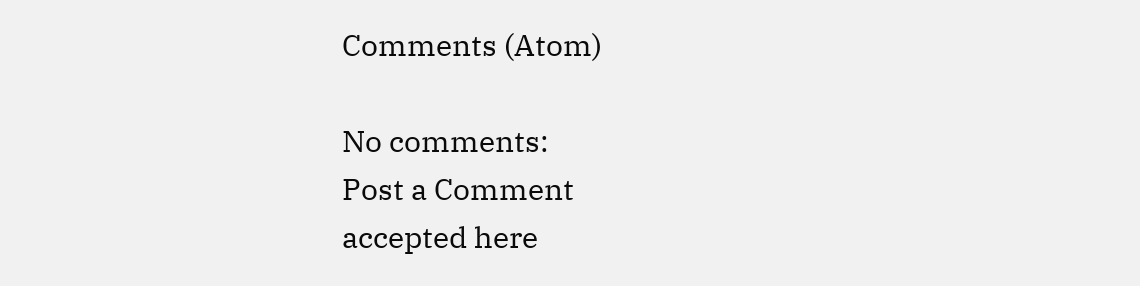Comments (Atom)

No comments:
Post a Comment
accepted here